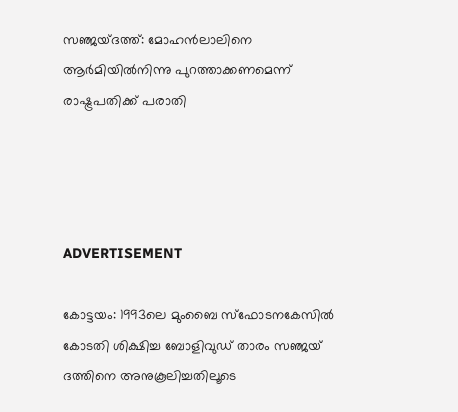സഞ്ജയ്ദത്ത്: മോഹന്‍ലാലിനെ ആര്‍മിയില്‍നിന്നു പുറത്താക്കണമെന്ന് രാഷ്ട്രപതിക്ക് പരാതി




ADVERTISEMENT

കോട്ടയം: 1993ലെ മുംബൈ സ്‌ഫോടനകേസില്‍ കോടതി ശിക്ഷിച്ച ബോളിവുഡ് താരം സഞ്ജയ് ദത്തിനെ അനുകൂലിച്ചതിലൂടെ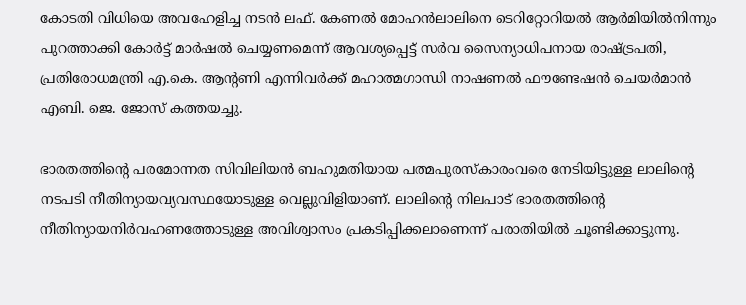കോടതി വിധിയെ അവഹേളിച്ച നടന്‍ ലഫ്. കേണല്‍ മോഹന്‍ലാലിനെ ടെറിറ്റോറിയല്‍ ആര്‍മിയില്‍നിന്നും പുറത്താക്കി കോര്‍ട്ട് മാര്‍ഷല്‍ ചെയ്യണമെന്ന് ആവശ്യപ്പെട്ട് സര്‍വ സൈന്യാധിപനായ രാഷ്ട്രപതി, പ്രതിരോധമന്ത്രി എ.കെ. ആന്റണി എന്നിവര്‍ക്ക് മഹാത്മഗാന്ധി നാഷണല്‍ ഫൗണ്ടേഷന്‍ ചെയര്‍മാന്‍ എബി. ജെ. ജോസ് കത്തയച്ചു.

ഭാരതത്തിന്റെ പരമോന്നത സിവിലിയന്‍ ബഹുമതിയായ പത്മപുരസ്‌കാരംവരെ നേടിയിട്ടുള്ള ലാലിന്റെ നടപടി നീതിന്യായവ്യവസ്ഥയോടുള്ള വെല്ലുവിളിയാണ്. ലാലിന്റെ നിലപാട് ഭാരതത്തിന്റെ നീതിന്യായനിര്‍വഹണത്തോടുള്ള അവിശ്വാസം പ്രകടിപ്പിക്കലാണെന്ന് പരാതിയില്‍ ചൂണ്ടിക്കാട്ടുന്നു.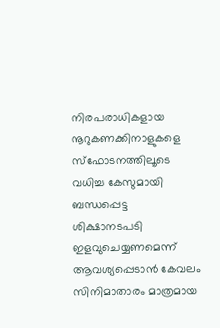നിരപരാധികളായ നൂറുകണക്കിനാളുകളെ സ്‌ഫോടനത്തിലൂടെ വധിച്ച കേസുമായി ബന്ധപ്പെട്ട ശിക്ഷാനടപടി ഇളവുചെയ്യണമെന്ന് ആവശ്യപ്പെടാന്‍ കേവലം സിനിമാതാരം മാത്രമായ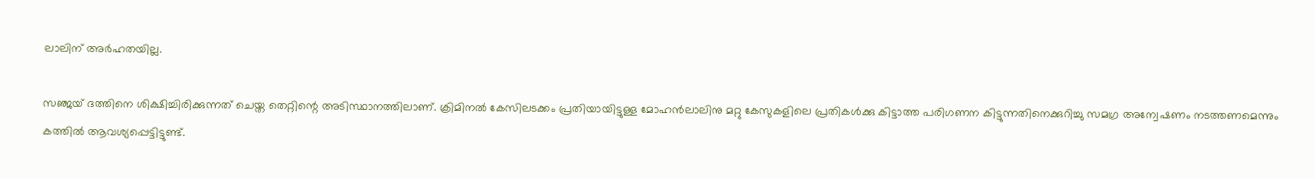ലാലിന് അര്‍ഹതയില്ല.

സഞ്ജയ് ദത്തിനെ ശിക്ഷിച്ചിരിക്കുന്നത് ചെയ്ത തെറ്റിന്റെ അടിസ്ഥാനത്തിലാണ്. ക്രിമിനല്‍ കേസിലടക്കം പ്രതിയായിട്ടുള്ള മോഹന്‍ലാലിനു മറ്റു കേസുകളിലെ പ്രതികള്‍ക്കു കിട്ടാത്ത പരിഗണന കിട്ടുന്നതിനെക്കുറിച്ചു സമഗ്ര അന്വേഷണം നടത്തണമെന്നും കത്തില്‍ ആവശ്യപ്പെട്ടിട്ടുണ്ട്.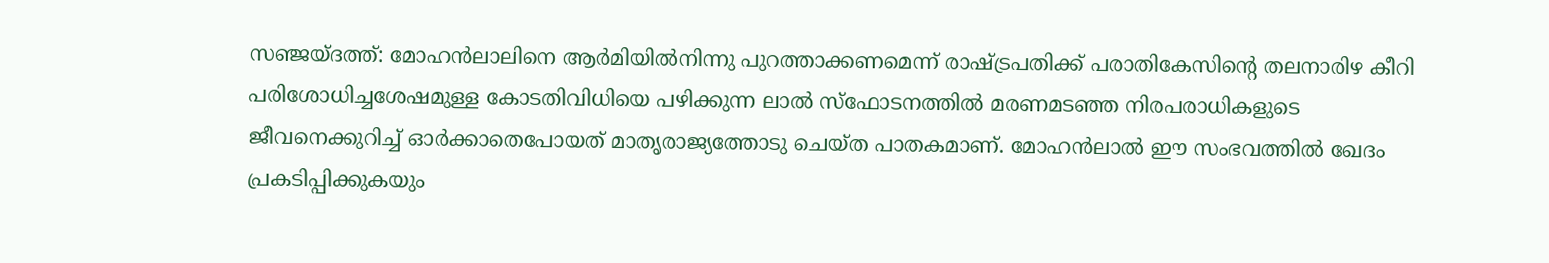സഞ്ജയ്ദത്ത്: മോഹന്‍ലാലിനെ ആര്‍മിയില്‍നിന്നു പുറത്താക്കണമെന്ന് രാഷ്ട്രപതിക്ക് പരാതികേസിന്റെ തലനാരിഴ കീറി പരിശോധിച്ചശേഷമുള്ള കോടതിവിധിയെ പഴിക്കുന്ന ലാല്‍ സ്‌ഫോടനത്തില്‍ മരണമടഞ്ഞ നിരപരാധികളുടെ ജീവനെക്കുറിച്ച് ഓര്‍ക്കാതെപോയത് മാതൃരാജ്യത്തോടു ചെയ്ത പാതകമാണ്. മോഹന്‍ലാല്‍ ഈ സംഭവത്തില്‍ ഖേദം പ്രകടിപ്പിക്കുകയും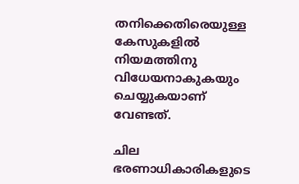തനിക്കെതിരെയുള്ള കേസുകളില്‍ നിയമത്തിനു വിധേയനാകുകയും ചെയ്യുകയാണ് വേണ്ടത്.

ചില ഭരണാധികാരികളുടെ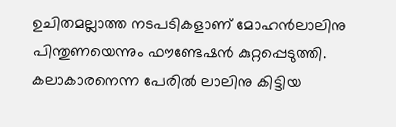ഉചിതമല്ലാത്ത നടപടികളാണ് മോഹന്‍ലാലിനു പിന്തുണയെന്നും ഫൗണ്ടേഷന്‍ കുറ്റപ്പെടുത്തി. കലാകാരനെന്ന പേരില്‍ ലാലിനു കിട്ടിയ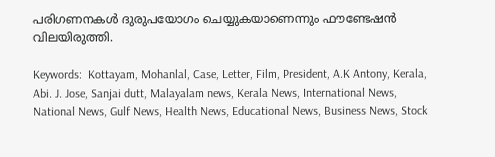പരിഗണനകള്‍ ദുരുപയോഗം ചെയ്യുകയാണെന്നും ഫൗണ്ടേഷന്‍ വിലയിരുത്തി.

Keywords:  Kottayam, Mohanlal, Case, Letter, Film, President, A.K Antony, Kerala, Abi. J. Jose, Sanjai dutt, Malayalam news, Kerala News, International News, National News, Gulf News, Health News, Educational News, Business News, Stock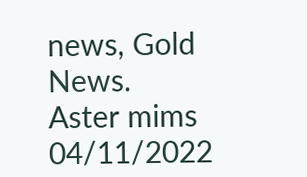news, Gold News.
Aster mims 04/11/2022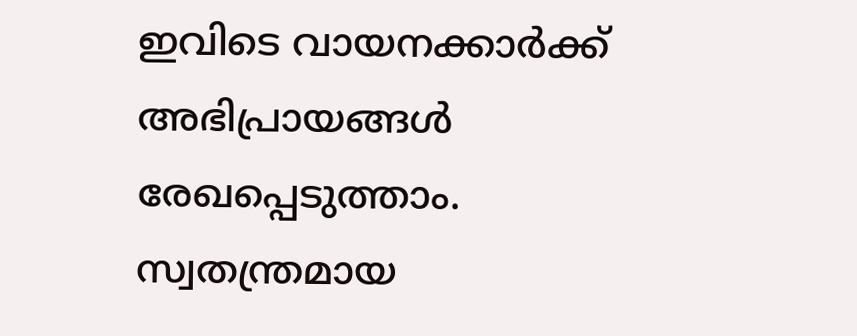ഇവിടെ വായനക്കാർക്ക് അഭിപ്രായങ്ങൾ രേഖപ്പെടുത്താം. സ്വതന്ത്രമായ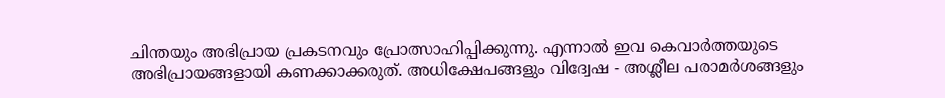ചിന്തയും അഭിപ്രായ പ്രകടനവും പ്രോത്സാഹിപ്പിക്കുന്നു. എന്നാൽ ഇവ കെവാർത്തയുടെ അഭിപ്രായങ്ങളായി കണക്കാക്കരുത്. അധിക്ഷേപങ്ങളും വിദ്വേഷ - അശ്ലീല പരാമർശങ്ങളും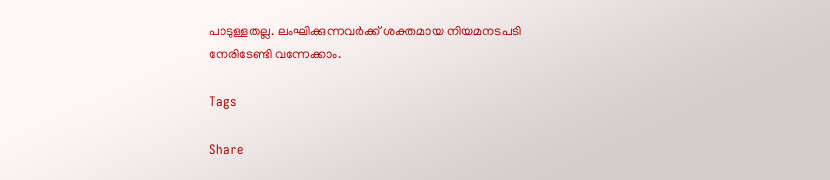പാടുള്ളതല്ല. ലംഘിക്കുന്നവർക്ക് ശക്തമായ നിയമനടപടി നേരിടേണ്ടി വന്നേക്കാം.

Tags

Share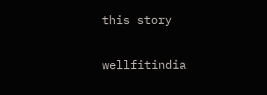this story

wellfitindia